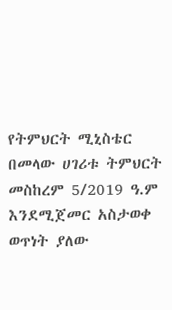የትምህርት ሚኒስቴር በመላው ሀገሪቱ ትምህርት መስከረም 5/2019 ዓ.ም እንደሚጀመር አስታወቀ
ወጥነት ያለው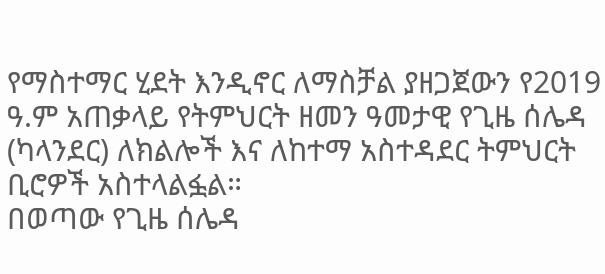የማስተማር ሂደት እንዲኖር ለማስቻል ያዘጋጀውን የ2019 ዓ.ም አጠቃላይ የትምህርት ዘመን ዓመታዊ የጊዜ ሰሌዳ (ካላንደር) ለክልሎች እና ለከተማ አስተዳደር ትምህርት ቢሮዎች አስተላልፏል።
በወጣው የጊዜ ሰሌዳ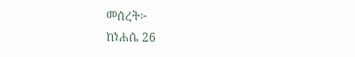መሰረት፦
ከነሐሴ 26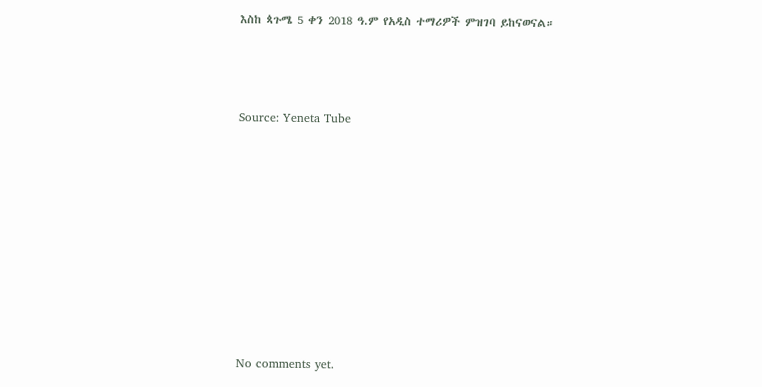እስከ ጳጉሜ 5 ቀን 2018 ዓ.ም የአዲስ ተማሪዎች ምዝገባ ይከናወናል።



Source: Yeneta Tube









No comments yet.